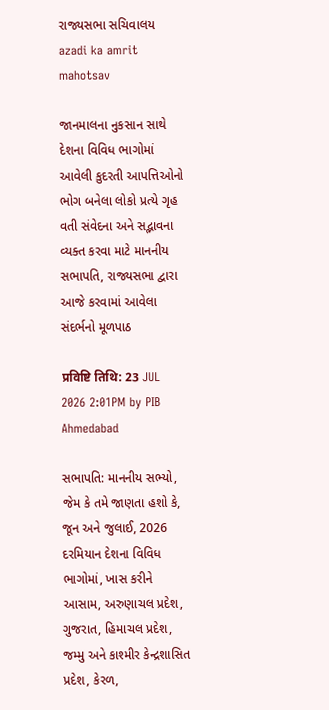રાજ્યસભા સચિવાલય
azadi ka amrit mahotsav

જાનમાલના નુકસાન સાથે દેશના વિવિધ ભાગોમાં આવેલી કુદરતી આપત્તિઓનો ભોગ બનેલા લોકો પ્રત્યે ગૃહ વતી સંવેદના અને સદ્ભાવના વ્યક્ત કરવા માટે માનનીય સભાપતિ, રાજ્યસભા દ્વારા આજે કરવામાં આવેલા સંદર્ભનો મૂળપાઠ

प्रविष्टि तिथि: 23 JUL 2026 2:01PM by PIB Ahmedabad

સભાપતિ: માનનીય સભ્યો, જેમ કે તમે જાણતા હશો કે, જૂન અને જુલાઈ, 2026 દરમિયાન દેશના વિવિધ ભાગોમાં, ખાસ કરીને આસામ, અરુણાચલ પ્રદેશ, ગુજરાત, હિમાચલ પ્રદેશ, જમ્મુ અને કાશ્મીર કેન્દ્રશાસિત પ્રદેશ, કેરળ,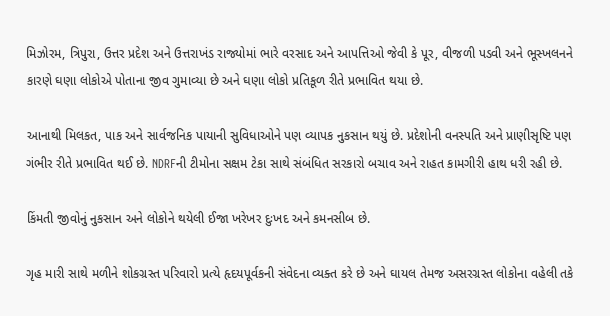મિઝોરમ, ત્રિપુરા, ઉત્તર પ્રદેશ અને ઉત્તરાખંડ રાજ્યોમાં ભારે વરસાદ અને આપત્તિઓ જેવી કે પૂર, વીજળી પડવી અને ભૂસ્ખલનને કારણે ઘણા લોકોએ પોતાના જીવ ગુમાવ્યા છે અને ઘણા લોકો પ્રતિકૂળ રીતે પ્રભાવિત થયા છે.

આનાથી મિલકત, પાક અને સાર્વજનિક પાયાની સુવિધાઓને પણ વ્યાપક નુકસાન થયું છે. પ્રદેશોની વનસ્પતિ અને પ્રાણીસૃષ્ટિ પણ ગંભીર રીતે પ્રભાવિત થઈ છે. NDRFની ટીમોના સક્ષમ ટેકા સાથે સંબંધિત સરકારો બચાવ અને રાહત કામગીરી હાથ ધરી રહી છે.

કિંમતી જીવોનું નુકસાન અને લોકોને થયેલી ઈજા ખરેખર દુઃખદ અને કમનસીબ છે.

ગૃહ મારી સાથે મળીને શોકગ્રસ્ત પરિવારો પ્રત્યે હૃદયપૂર્વકની સંવેદના વ્યક્ત કરે છે અને ઘાયલ તેમજ અસરગ્રસ્ત લોકોના વહેલી તકે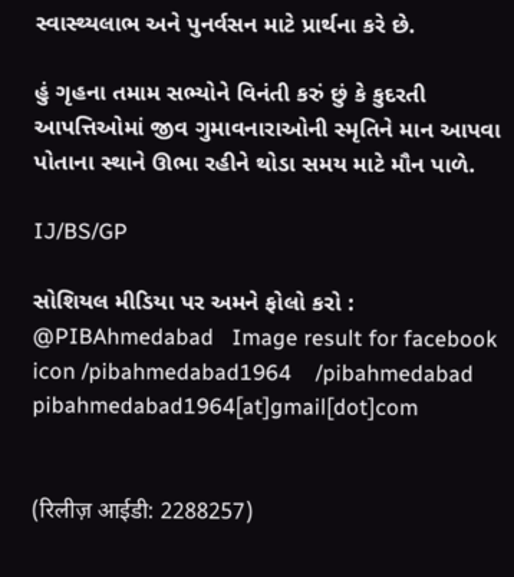સ્વાસ્થ્યલાભ અને પુનર્વસન માટે પ્રાર્થના કરે છે.

હું ગૃહના તમામ સભ્યોને વિનંતી કરું છું કે કુદરતી આપત્તિઓમાં જીવ ગુમાવનારાઓની સ્મૃતિને માન આપવા પોતાના સ્થાને ઊભા રહીને થોડા સમય માટે મૌન પાળે.

IJ/BS/GP

સોશિયલ મીડિયા પર અમને ફોલો કરો :  @PIBAhmedabad   Image result for facebook icon /pibahmedabad1964    /pibahmedabad  pibahmedabad1964[at]gmail[dot]com


(रिलीज़ आईडी: 2288257)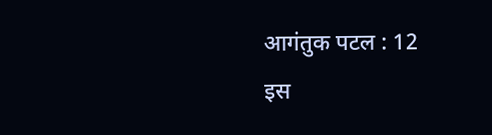आगंतुक पटल : 12
इस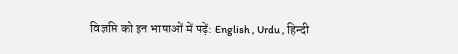विज्ञप्ति को इन भाषाओं में पढ़ें: English , Urdu , हिन्दी